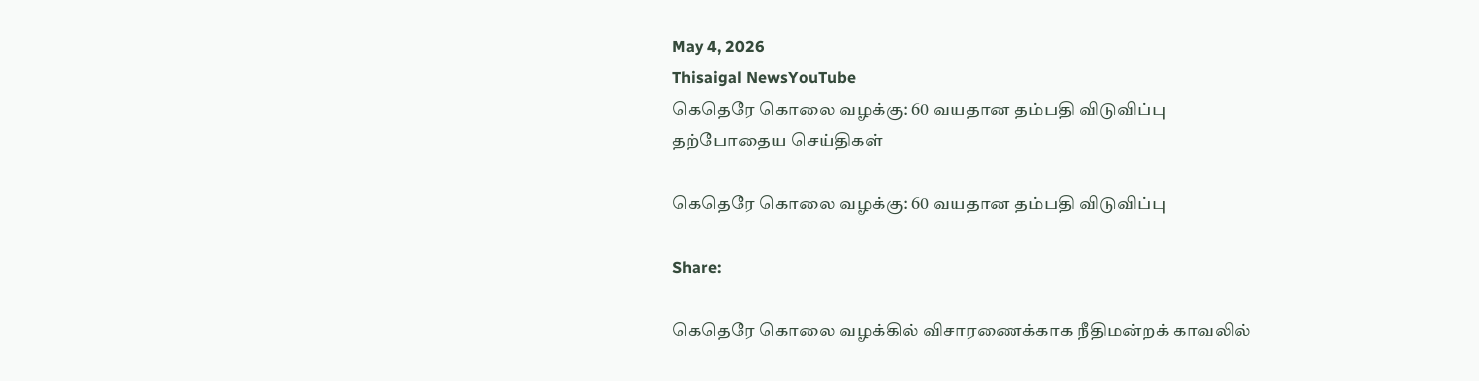May 4, 2026
Thisaigal NewsYouTube
கெதெரே கொலை வழக்கு: 60 வயதான தம்பதி விடுவிப்பு
தற்போதைய செய்திகள்

கெதெரே கொலை வழக்கு: 60 வயதான தம்பதி விடுவிப்பு

Share:

கெதெரே கொலை வழக்கில் விசாரணைக்காக நீதிமன்றக் காவலில்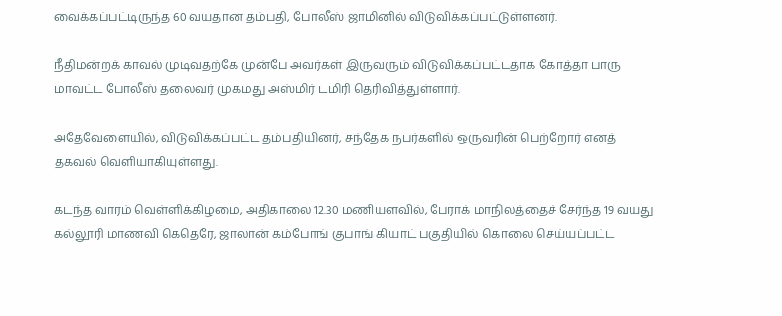வைக்கப்பட்டிருந்த 60 வயதான தம்பதி, போலீஸ் ஜாமினில் விடுவிக்கப்பட்டுள்ளனர்.

நீதிமன்றக் காவல் முடிவதற்கே முன்பே அவர்கள் இருவரும் விடுவிக்கப்பட்டதாக கோத்தா பாரு மாவட்ட போலீஸ் தலைவர் முகமது அஸ்மிர் டமிரி தெரிவித்துள்ளார்.

அதேவேளையில், விடுவிக்கப்பட்ட தம்பதியினர், சந்தேக நபர்களில் ஒருவரின் பெற்றோர் எனத் தகவல் வெளியாகியுள்ளது.

கடந்த வாரம் வெள்ளிக்கிழமை, அதிகாலை 12.30 மணியளவில், பேராக் மாநிலத்தைச் சேர்ந்த 19 வயது கல்லூரி மாணவி கெதெரே, ஜாலான் கம்போங் குபாங் கியாட் பகுதியில் கொலை செய்யப்பட்ட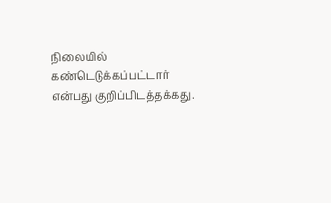நிலையில் கண்டெடுக்கப்பட்டார் என்பது குறிப்பிடத்தக்கது.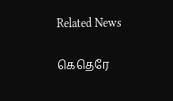Related News

கெதெரே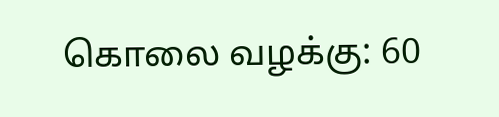கொலை வழக்கு: 60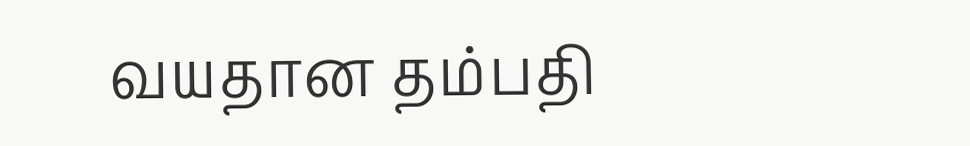வயதான தம்பதி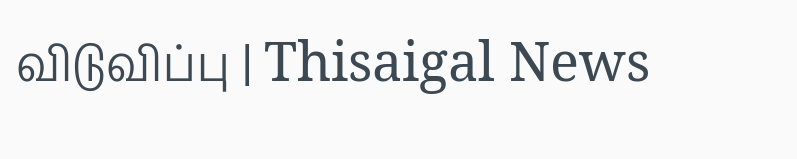விடுவிப்பு | Thisaigal News